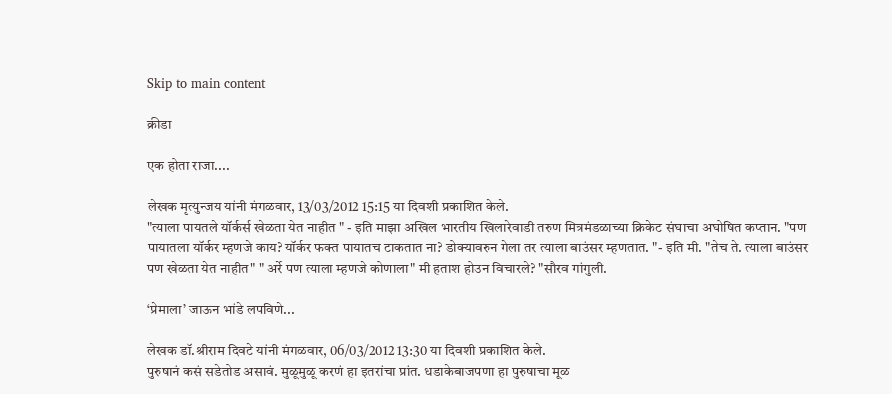Skip to main content

क्रीडा

एक होता राजा....

लेखक मृत्युन्जय यांनी मंगळवार, 13/03/2012 15:15 या दिवशी प्रकाशित केले.
"त्याला पायतले यॉर्कर्स खेळता येत नाहीत " - इति माझा अखिल भारतीय खिलारेवाडी तरुण मित्रमंडळाच्या क्रिकेट संघाचा अघोषित कप्तान. "पण पायातला यॉर्कर म्हणजे काय? यॉर्कर फक्त पायातच टाकतात ना? डोक्यावरुन गेला तर त्याला बाउंसर म्हणतात. "- इति मी. "तेच ते. त्याला बाउंसर पण खेळता येत नाहीत" " अर्रे पण त्याला म्हणजे कोणाला" मी हताश होउन विचारले? "सौरव गांगुली.

‘प्रेमाला’ जाऊन भांडे लपविणे...

लेखक डॉ.श्रीराम दिवटे यांनी मंगळवार, 06/03/2012 13:30 या दिवशी प्रकाशित केले.
पुरुषानं कसं सडेतोड असावं. मुळूमुळू करणं हा इतरांचा प्रांत. धडाकेबाजपणा हा पुरुषाचा मूळ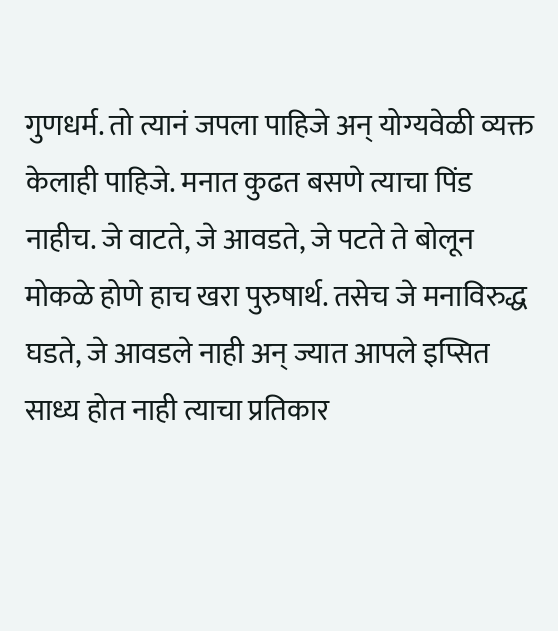गुणधर्म. तो त्यानं जपला पाहिजे अन् योग्यवेळी व्यक्त केलाही पाहिजे. मनात कुढत बसणे त्याचा पिंड नाहीच. जे वाटते, जे आवडते, जे पटते ते बोलून मोकळे होणे हाच खरा पुरुषार्थ. तसेच जे मनाविरुद्ध घडते, जे आवडले नाही अन् ज्यात आपले इप्सित साध्य होत नाही त्याचा प्रतिकार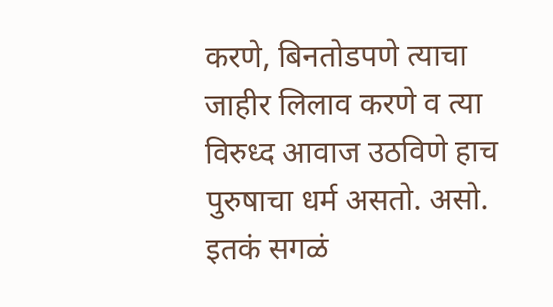करणे, बिनतोडपणे त्याचा जाहीर लिलाव करणे व त्या विरुध्द आवाज उठविणे हाच पुरुषाचा धर्म असतो. असो. इतकं सगळं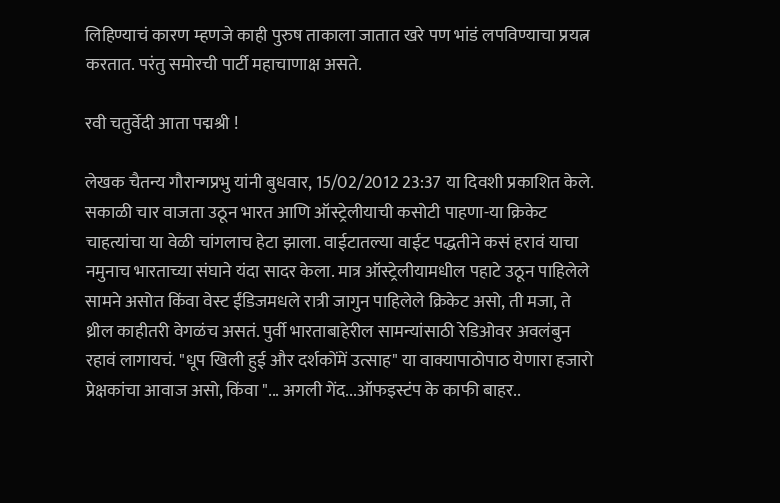लिहिण्याचं कारण म्हणजे काही पुरुष ताकाला जातात खरे पण भांडं लपविण्याचा प्रयत्न करतात. परंतु समोरची पार्टी महाचाणाक्ष असते.

रवी चतुर्वेदी आता पद्मश्री !

लेखक चैतन्य गौरान्गप्रभु यांनी बुधवार, 15/02/2012 23:37 या दिवशी प्रकाशित केले.
सकाळी चार वाजता उठून भारत आणि ऑस्ट्रेलीयाची कसोटी पाहणा-या क्रिकेट चाहत्यांचा या वेळी चांगलाच हेटा झाला. वाईटातल्या वाईट पद्धतीने कसं हरावं याचा नमुनाच भारताच्या संघाने यंदा सादर केला. मात्र ऑस्ट्रेलीयामधील पहाटे उठून पाहिलेले सामने असोत किंवा वेस्ट ईंडिजमधले रात्री जागुन पाहिलेले क्रिकेट असो, ती मजा, ते थ्रील काहीतरी वेगळंच असतं. पुर्वी भारताबाहेरील सामन्यांसाठी रेडिओवर अवलंबुन रहावं लागायचं. "धूप खिली हुई और दर्शकोंमें उत्साह" या वाक्यापाठोपाठ येणारा हजारो प्रेक्षकांचा आवाज असो, किंवा "... अगली गेंद...ऑफइस्टंप के काफी बाहर..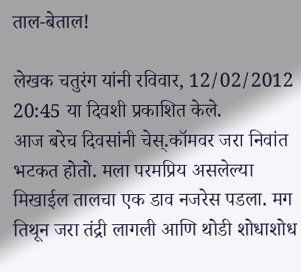ताल-बेताल!

लेखक चतुरंग यांनी रविवार, 12/02/2012 20:45 या दिवशी प्रकाशित केले.
आज बरेच दिवसांनी चेस्.कॉमवर जरा निवांत भटकत होतो. मला परमप्रिय असलेल्या मिखाईल तालचा एक डाव नजरेस पडला. मग तिथून जरा तंद्री लागली आणि थोडी शोधाशोध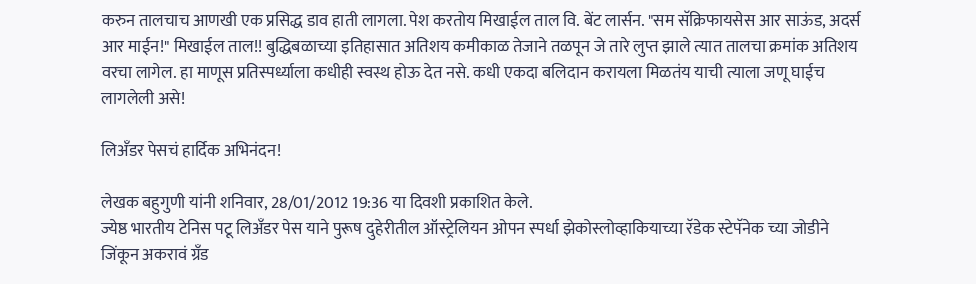करुन तालचाच आणखी एक प्रसिद्ध डाव हाती लागला. पेश करतोय मिखाईल ताल वि. बेंट लार्सन. "सम सॅक्रिफायसेस आर साऊंड, अदर्स आर माईन!" मिखाईल ताल!! बुद्धिबळाच्या इतिहासात अतिशय कमीकाळ तेजाने तळपून जे तारे लुप्त झाले त्यात तालचा क्रमांक अतिशय वरचा लागेल. हा माणूस प्रतिस्पर्ध्याला कधीही स्वस्थ होऊ देत नसे. कधी एकदा बलिदान करायला मिळतंय याची त्याला जणू घाईच लागलेली असे!

लिअँडर पेसचं हार्दिक अभिनंदन!

लेखक बहुगुणी यांनी शनिवार, 28/01/2012 19:36 या दिवशी प्रकाशित केले.
ज्येष्ठ भारतीय टेनिस पटू लिअँडर पेस याने पुरूष दुहेरीतील ऑस्ट्रेलियन ओपन स्पर्धा झेकोस्लोव्हाकियाच्या रॅडेक स्टेपॅनेक च्या जोडीने जिंकून अकरावं ग्रॅंड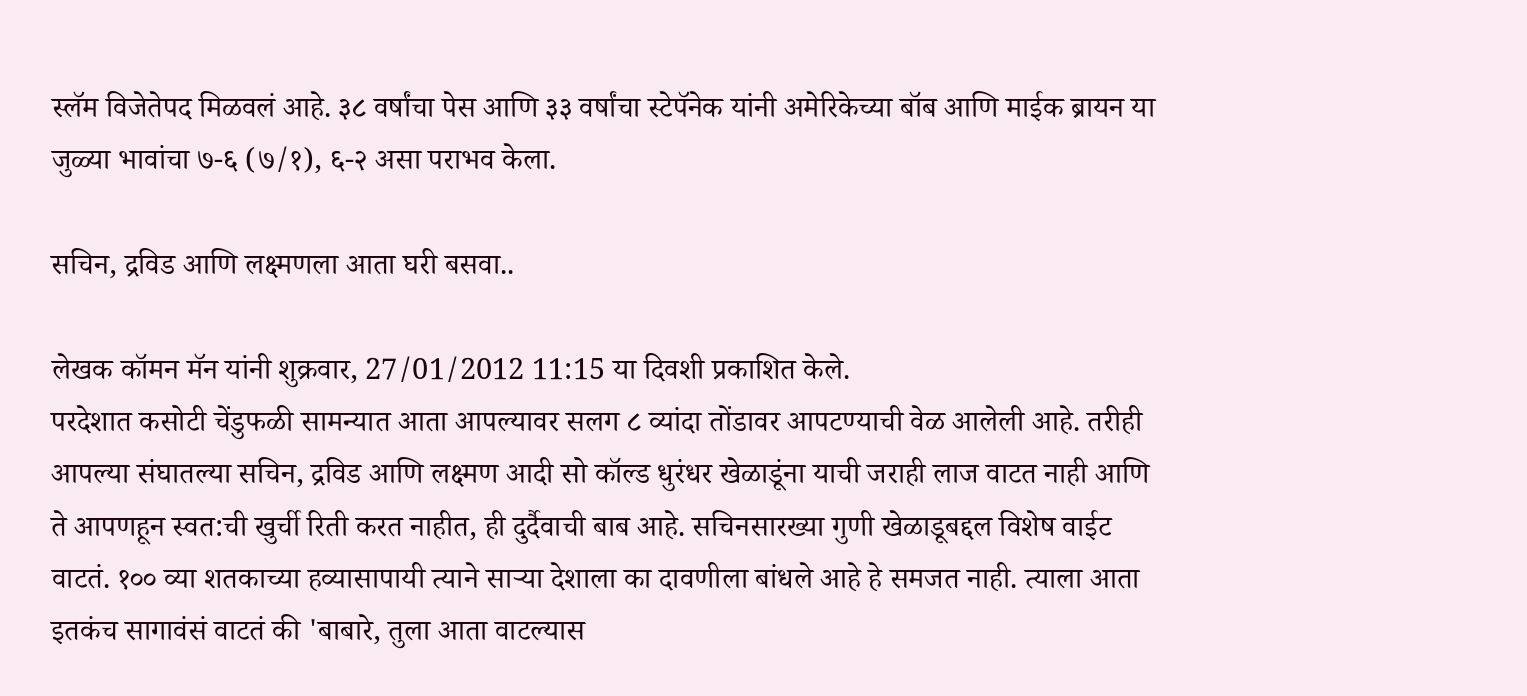स्लॅम विजेतेपद मिळवलं आहे. ३८ वर्षांचा पेस आणि ३३ वर्षांचा स्टेपॅनेक यांनी अमेरिकेच्या बॉब आणि माईक ब्रायन या जुळ्या भावांचा ७-६ (७/१), ६-२ असा पराभव केला.

सचिन, द्रविड आणि लक्ष्मणला आता घरी बसवा..

लेखक कॉमन मॅन यांनी शुक्रवार, 27/01/2012 11:15 या दिवशी प्रकाशित केले.
परदेशात कसोटी चेंडुफळी सामन्यात आता आपल्यावर सलग ८ व्यांदा तोंडावर आपटण्याची वेळ आलेली आहे. तरीही आपल्या संघातल्या सचिन, द्रविड आणि लक्ष्मण आदी सो कॉल्ड धुरंधर खेळाडूंना याची जराही लाज वाटत नाही आणि ते आपणहून स्वत:ची खुर्ची रिती करत नाहीत, ही दुर्दैवाची बाब आहे. सचिनसारख्या गुणी खेळाडूबद्दल विशेष वाईट वाटतं. १०० व्या शतकाच्या हव्यासापायी त्याने सार्‍या देशाला का दावणीला बांधले आहे हे समजत नाही. त्याला आता इतकंच सागावंसं वाटतं की 'बाबारे, तुला आता वाटल्यास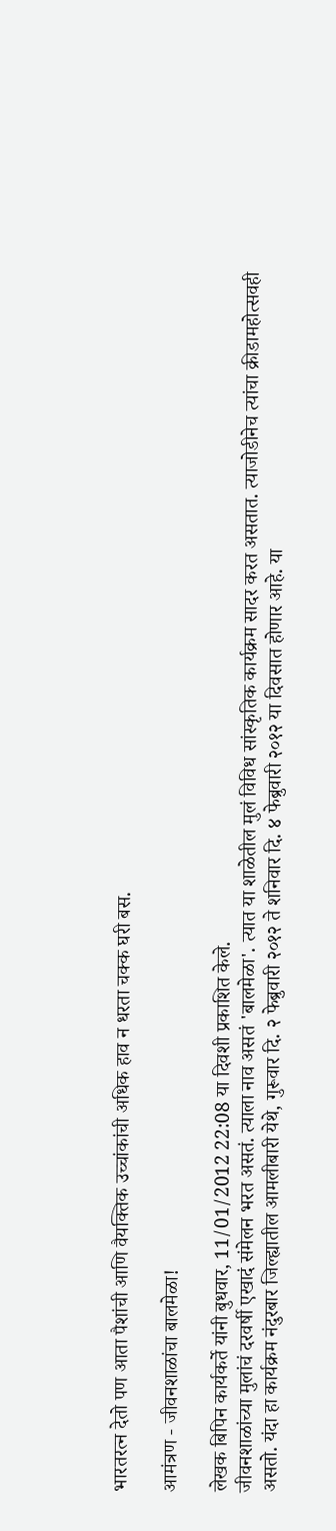भारतरत्न देतो पण आता पैशांची आणि वैयक्तिक उच्चांकांची अधिक हाव न धरता चक्क घरी बस.

आमंत्रण - जीवनशाळांचा बालमेळा!

लेखक बिपिन कार्यकर्ते यांनी बुधवार, 11/01/2012 22:08 या दिवशी प्रकाशित केले.
जीवनशाळांच्या मुलांचं दरवर्षी एखादं संमेलन भरत असतं. त्याला नाव असतं 'बालमेळा'. त्यात या शाळेतील मुलं विविध सांस्कृतिक कार्यक्रम सादर करत असतात. त्याजोडीनेच त्यांचा क्रीडामहोत्सवही असतो. यंदा हा कार्यक्रम नंदुरबार जिल्ह्यातील आमलीबारी येथे, गुरूवार दि. २ फेब्रुवारी २०१२ ते शनिवार दि. ४ फेब्रुवारी २०१२ या दिवसात होणार आहे. या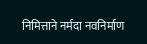निमित्ताने नर्मदा नवनिर्माण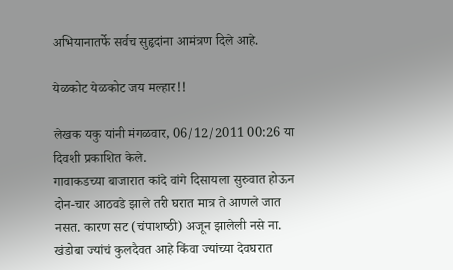अभियानातर्फे सर्वच सुहृदांना आमंत्रण दिले आहे.

येळकोट येळकोट जय मल्हार!!

लेखक यकु यांनी मंगळवार, 06/12/2011 00:26 या दिवशी प्रकाशित केले.
गावाकडच्या बाजारात कांदे वांगे दिसायला सुरुवात होऊन दोन-चार आठवडे झाले तरी घरात मात्र ते आणले जात नसत. कारण सट (चंपाशष्‍ठी) अजून झालेली नसे ना. खंडोबा ज्यांचं कुलदैवत आहे किंवा ज्यांच्या देवघरात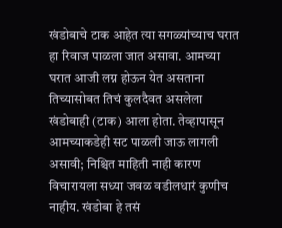खंडोबाचे टाक आहेत त्या सगळ्यांच्याच घरात हा रिवाज पाळला जात असावा. आमच्या घरात आजी लग्न होऊन येत असताना तिच्यासोबत तिचं कुलदैवत असलेला खंडोबाही (टाक) आला होता. तेव्हापासून आमच्याकडेही सट पाळली जाऊ लागली असावी; निश्चित माहिती नाही कारण विचारायला सध्‍या जवळ वडीलधारं कुणीच नाहीय. खंडोबा हे तसं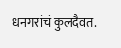धनगरांचं कुलदैवत.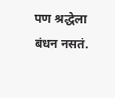पण श्रद्धेला बंधन नसतं.